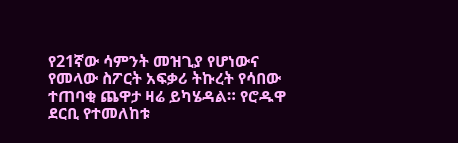የ21ኛው ሳምንት መዝጊያ የሆነውና የመላው ስፖርት አፍቃሪ ትኩረት የሳበው ተጠባቂ ጨዋታ ዛሬ ይካሄዳል። የሮዱዋ ደርቢ የተመለከቱ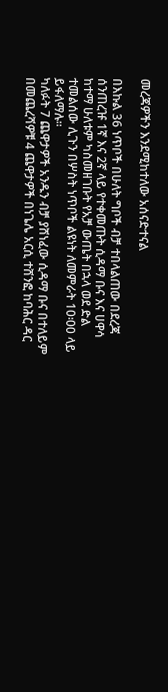መረጃዎችን እንደሚከተለው አሰናድተናል

በእኩል 36 ነጥቦች በሁለት ግቦች ብቻ ተበላልጠው በደረጃ ሰንጠረዡ 1ኛ እና 2ኛ ላይ የተቀመጡት ሲዳማ ቡና እና ሀዋሳ ከተማ ሁለቱም ካስመዘገቡት የአቻ ውጤት በኋላ ወደ ድል ተመልሰው ሊጉን በሦስት ነጥቦች ልዩነት ለመምራት 10፡00 ላይ ይፋለማሉ።
ካለፉት 7 ጨዋታዎች አንዱን ብቻ ያሸነፈው ሲዳማ ቡና በተለይም በመጨረሻዎቹ 4 ጨዋታዎች በነጌሌ አርሲ ተሸንፎ ከባሕር ዳር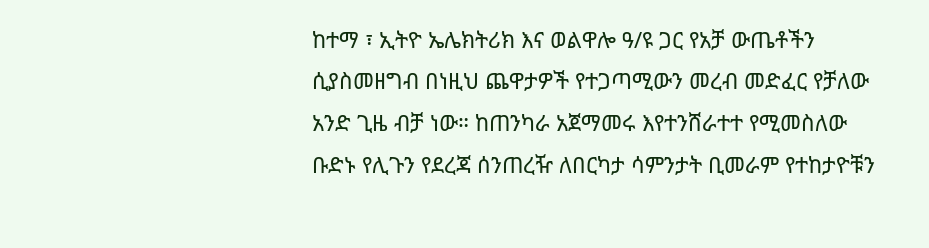ከተማ ፣ ኢትዮ ኤሌክትሪክ እና ወልዋሎ ዓ/ዩ ጋር የአቻ ውጤቶችን ሲያስመዘግብ በነዚህ ጨዋታዎች የተጋጣሚውን መረብ መድፈር የቻለው አንድ ጊዜ ብቻ ነው። ከጠንካራ አጀማመሩ እየተንሸራተተ የሚመስለው ቡድኑ የሊጉን የደረጃ ሰንጠረዥ ለበርካታ ሳምንታት ቢመራም የተከታዮቹን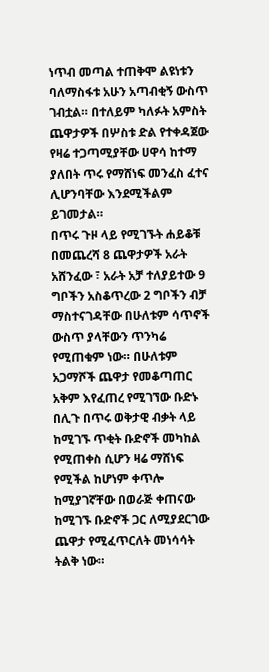ነጥብ መጣል ተጠቅሞ ልዩነቱን ባለማስፋቱ አሁን አጣብቂኝ ውስጥ ገብቷል። በተለይም ካለፉት አምስት ጨዋታዎች በሦስቱ ድል የተቀዳጀው የዛሬ ተጋጣሚያቸው ሀዋሳ ከተማ ያለበት ጥሩ የማሸነፍ መንፈስ ፈተና ሊሆንባቸው እንደሚችልም ይገመታል።
በጥሩ ጉዞ ላይ የሚገኙት ሐይቆቹ በመጨረሻ 8 ጨዋታዎች አራት አሸንፈው ፣ አራት አቻ ተለያይተው 9 ግቦችን አስቆጥረው 2 ግቦችን ብቻ ማስተናገዳቸው በሁለቱም ሳጥኖች ውስጥ ያላቸውን ጥንካሬ የሚጠቁም ነው። በሁለቱም አጋማሾች ጨዋታ የመቆጣጠር አቅም እየፈጠረ የሚገኘው ቡድኑ በሊጉ በጥሩ ወቅታዊ ብቃት ላይ ከሚገኙ ጥቂት ቡድኖች መካከል የሚጠቀስ ሲሆን ዛሬ ማሸነፍ የሚችል ከሆነም ቀጥሎ ከሚያገኛቸው በወራጅ ቀጠናው ከሚገኙ ቡድኖች ጋር ለሚያደርገው ጨዋታ የሚፈጥርለት መነሳሳት ትልቅ ነው።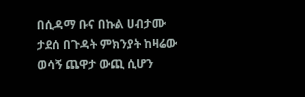በሲዳማ ቡና በኩል ሀብታሙ ታደሰ በጉዳት ምክንያት ከዛሬው ወሳኝ ጨዋታ ውጪ ሲሆን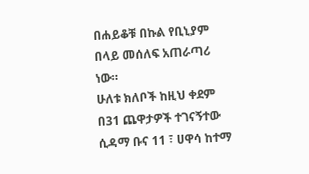በሐይቆቹ በኩል የቢኒያም በላይ መሰለፍ አጠራጣሪ ነው።
ሁለቱ ክለቦች ከዚህ ቀደም በ31 ጨዋታዎች ተገናኝተው ሲዳማ ቡና 11 ፣ ሀዋሳ ከተማ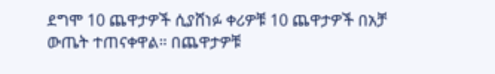ደግሞ 10 ጨዋታዎች ሲያሸነፉ ቀሪዎቹ 10 ጨዋታዎች በአቻ ውጤት ተጠናቀዋል። በጨዋታዎቹ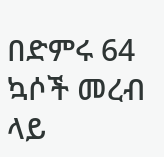በድምሩ 64 ኳሶች መረብ ላይ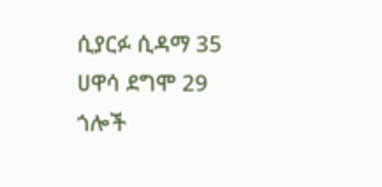ሲያርፉ ሲዳማ 35 ሀዋሳ ደግሞ 29 ጎሎች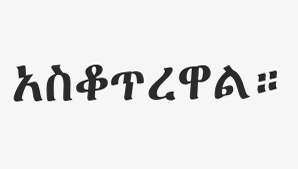አስቆጥረዋል።